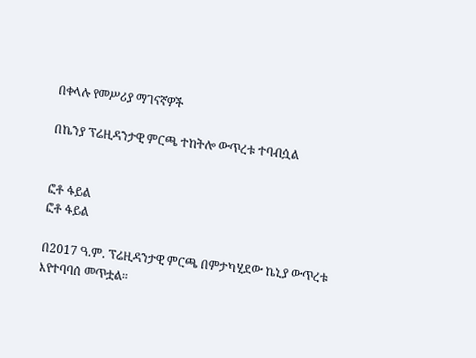በቀላሉ የመሥሪያ ማገናኛዎች

በኬንያ ፕሬዚዳንታዊ ምርጫ ተከትሎ ውጥረቱ ተባብሷል


ፎቶ ፋይል
ፎቶ ፋይል

በ2017 ዓ.ም. ፕሬዚዳንታዊ ምርጫ በምታካሂደው ኬኒያ ውጥረቱ እየተባባሰ መጥቷል።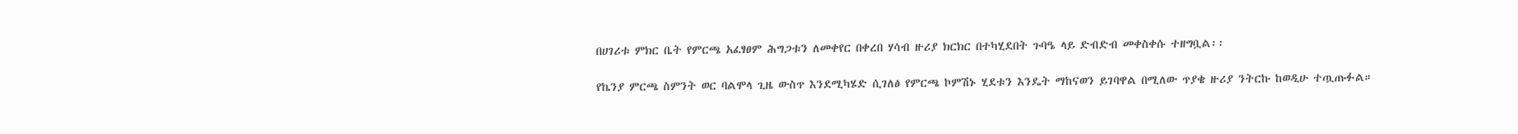በሀገሪቱ ምክር ቤት የምርጫ አፈፃፀም ሕግጋቱን ለመቀየር በቀረበ ሃሳብ ዙሪያ ክርክር በተካሂደበት ጉባዔ ላይ ድብድብ መቀስቀሱ ተዘግቧል፡፡

የኬንያ ምርጫ ስምንት ወር ባልሞላ ጊዜ ውስጥ እንደሚካሄድ ሲገለፅ የምርጫ ኮምሽኑ ሂደቱን እንዴት ማከናወን ይገባዋል በሚለው ጥያቄ ዙሪያ ንትርኩ ከወዲሁ ተጧጡፉል።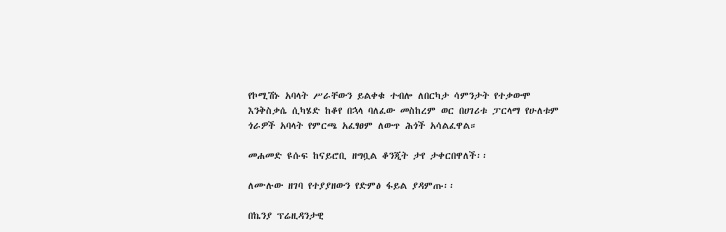የኮሚሽኑ አባላት ሥራቸውን ይልቀቁ ተብሎ ለበርካታ ሳምንታት የተቃውሞ እንቅስቃሴ ሲካሄድ ከቆየ በኋላ ባለፈው መስከረም ወር በሀገሪቱ ፓርላማ የሁለቱም ጎራዎች አባላት የምርጫ አፈፃፀም ለውጥ ሕጎች አሳልፈዋል።

መሐመድ ዩሱፍ ከናይሮቢ ዘግቧል ቆንጂት ታየ ታቀርበዋለች፡፡

ለሙሉው ዘገባ የተያያዘውን የድምፅ ፋይል ያዳምጡ፡፡

በኬንያ ፕሬዚዳንታዊ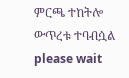ምርጫ ተከትሎ ውጥረቱ ተባብሷል
please wait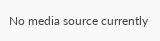No media source currently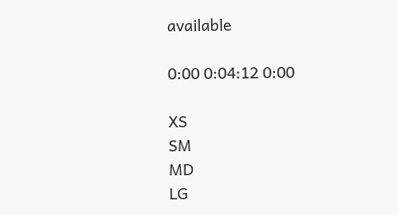available

0:00 0:04:12 0:00

XS
SM
MD
LG